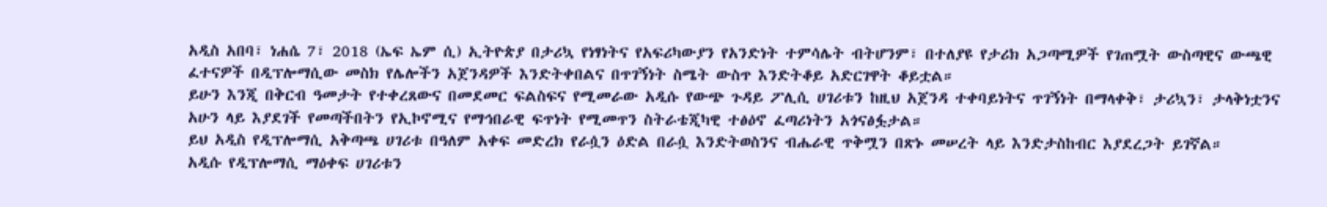አዲስ አበባ፣ ነሐሴ 7፣ 2018 (ኤፍ ኤም ሲ) ኢትዮጵያ በታሪኳ የነፃነትና የአፍሪካውያን የአንድነት ተምሳሌት ብትሆንም፣ በተለያዩ የታሪክ አጋጣሚዎች የገጠሟት ውስጣዊና ውጫዊ ፈተናዎች በዲፕሎማሲው መስክ የሌሎችን አጀንዳዎች እንድትቀበልና በጥገኝነት ስሜት ውስጥ እንድትቆይ አድርገዋት ቆይቷል።
ይሁን እንጂ በቅርብ ዓመታት የተቀረጸውና በመደመር ፍልስፍና የሚመራው አዲሱ የውጭ ጉዳይ ፖሊሲ ሀገሪቱን ከዚህ አጀንዳ ተቀባይነትና ጥገኝነት በማላቀቅ፣ ታሪኳን፣ ታላቅነቷንና አሁን ላይ እያደገች የመጣችበትን የኢኮኖሚና የማኅበራዊ ፍጥነት የሚመጥን ስትራቴጂካዊ ተፅዕኖ ፈጣሪነትን አጎናፅፏታል።
ይህ አዲስ የዲፕሎማሲ አቅጣጫ ሀገሪቱ በዓለም አቀፍ መድረክ የራሷን ዕድል በራሷ እንድትወስንና ብሔራዊ ጥቅሟን በጽኑ መሠረት ላይ እንድታስከብር እያደረጋት ይገኛል።
አዲሱ የዲፕሎማሲ ማዕቀፍ ሀገሪቱን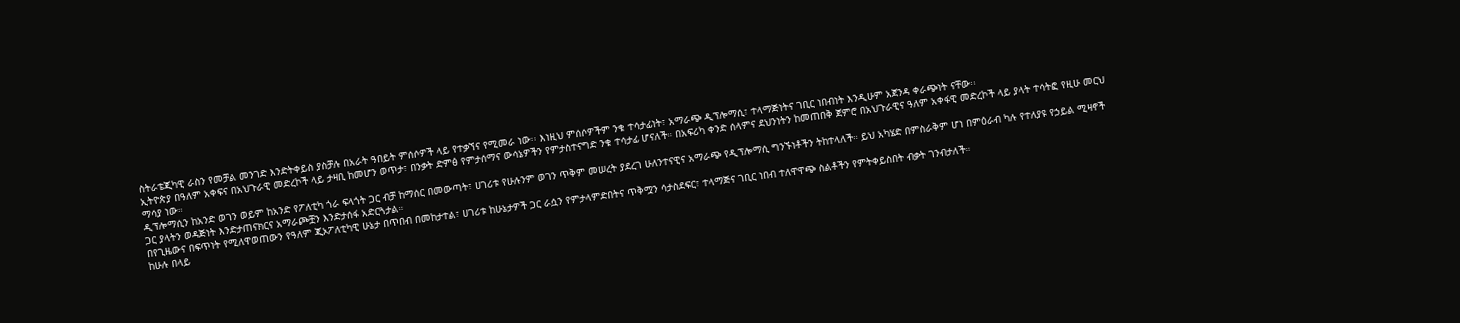ስትራቴጂካዊ ራስን የመቻል መንገድ እንድትቀይስ ያስቻሉ በአራት ዓበይት ምሰሶዎች ላይ የተቃኘና የሚመራ ነው፡፡ እነዚህ ምሰሶዎችም ንቁ ተሳታፊነት፣ አማራጭ ዲፕሎማሲ፣ ተላማጅነትና ገቢር ነበብነት እንዲሁም አጀንዳ ቀራጭነት ናቸው፡፡
ኢትዮጵያ በዓለም አቀፍና በአህጉራዊ መድረኮች ላይ ታዛቢ ከመሆን ወጥታ፣ በንቃት ድምፅ የምታሰማና ውሳኔዎችን የምታስተናግድ ንቁ ተሳታፊ ሆናለች። በአፍሪካ ቀንድ ሰላምና ደህንነትን ከመጠበቅ ጀምሮ በአህጉራዊና ዓለም አቀፋዊ መድረኮች ላይ ያላት ተሳትፎ የዚሁ መርህ ማሳያ ነው።
ዲፕሎማሲን ከአንድ ወገን ወይም ከአንድ የፖለቲካ ጎራ ፍላጎት ጋር ብቻ ከማሰር በመውጣት፣ ሀገሪቱ የሁሉንም ወገን ጥቅም መሠረት ያደረገ ሁለንተናዊና አማራጭ የዲፕሎማሲ ግንኙነቶችን ትከተላለች። ይህ አካሄድ በምስራቅም ሆነ በምዕራብ ካሉ የተለያዩ የኃይል ሚዛኖች ጋር ያላትን ወዳጅነት እንድታጠናክርና አማራጮቿን እንድታሰፋ አድርጓታል።
በየጊዜውና በፍጥነት የሚለዋወጠውን የዓለም ጂኦፖለቲካዊ ሁኔታ በጥበብ በመከታተል፣ ሀገሪቱ ከሁኔታዎች ጋር ራሷን የምታላምድበትና ጥቅሟን ሳታስደፍር፣ ተላማጅና ገቢር ነበብ ተለዋዋጭ ስልቶችን የምትቀይስበት ብቃት ገንብታለች።
ከሁሉ በላይ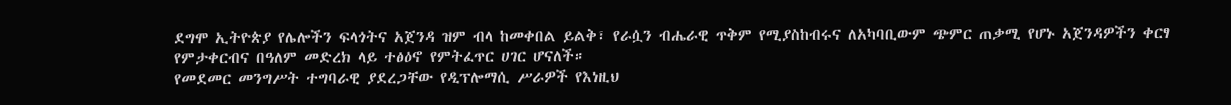ደግሞ ኢትዮጵያ የሌሎችን ፍላጎትና አጀንዳ ዝም ብላ ከመቀበል ይልቅ፣ የራሷን ብሔራዊ ጥቅም የሚያስከብሩና ለአካባቢውም ጭምር ጠቃሚ የሆኑ አጀንዳዎችን ቀርፃ የምታቀርብና በዓለም መድረክ ላይ ተፅዕኖ የምትፈጥር ሀገር ሆናለች።
የመደመር መንግሥት ተግባራዊ ያደረጋቸው የዲፕሎማሲ ሥራዎች የእነዚህ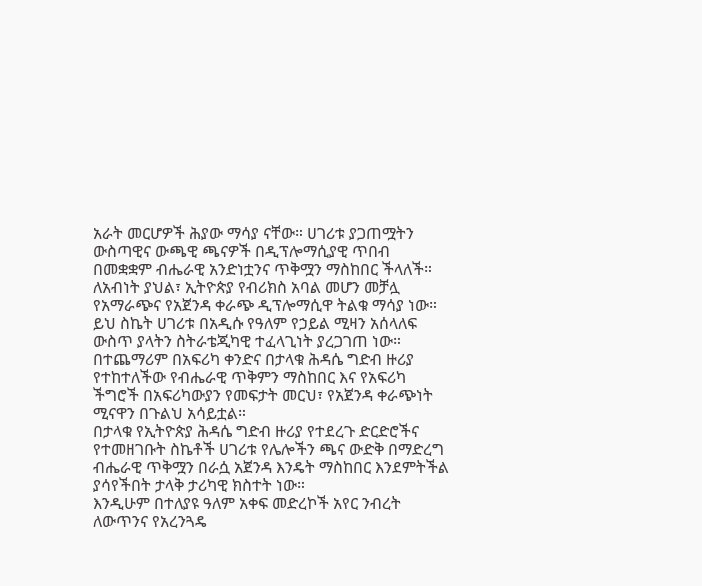አራት መርሆዎች ሕያው ማሳያ ናቸው። ሀገሪቱ ያጋጠሟትን ውስጣዊና ውጫዊ ጫናዎች በዲፕሎማሲያዊ ጥበብ በመቋቋም ብሔራዊ አንድነቷንና ጥቅሟን ማስከበር ችላለች።
ለአብነት ያህል፣ ኢትዮጵያ የብሪክስ አባል መሆን መቻሏ የአማራጭና የአጀንዳ ቀራጭ ዲፕሎማሲዋ ትልቁ ማሳያ ነው። ይህ ስኬት ሀገሪቱ በአዲሱ የዓለም የኃይል ሚዛን አሰላለፍ ውስጥ ያላትን ስትራቴጂካዊ ተፈላጊነት ያረጋገጠ ነው።
በተጨማሪም በአፍሪካ ቀንድና በታላቁ ሕዳሴ ግድብ ዙሪያ የተከተለችው የብሔራዊ ጥቅምን ማስከበር እና የአፍሪካ ችግሮች በአፍሪካውያን የመፍታት መርህ፣ የአጀንዳ ቀራጭነት ሚናዋን በጉልህ አሳይቷል።
በታላቁ የኢትዮጵያ ሕዳሴ ግድብ ዙሪያ የተደረጉ ድርድሮችና የተመዘገቡት ስኬቶች ሀገሪቱ የሌሎችን ጫና ውድቅ በማድረግ ብሔራዊ ጥቅሟን በራሷ አጀንዳ እንዴት ማስከበር እንደምትችል ያሳየችበት ታላቅ ታሪካዊ ክስተት ነው።
እንዲሁም በተለያዩ ዓለም አቀፍ መድረኮች አየር ንብረት ለውጥንና የአረንጓዴ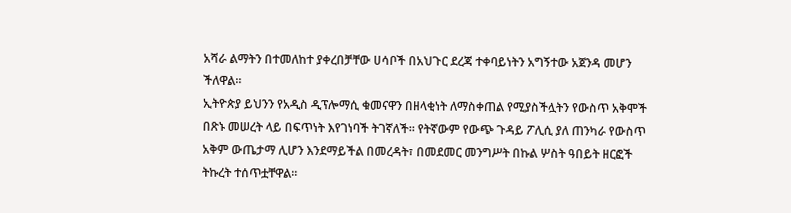አሻራ ልማትን በተመለከተ ያቀረበቻቸው ሀሳቦች በአህጉር ደረጃ ተቀባይነትን አግኝተው አጀንዳ መሆን ችለዋል።
ኢትዮጵያ ይህንን የአዲስ ዲፕሎማሲ ቁመናዋን በዘላቂነት ለማስቀጠል የሚያስችሏትን የውስጥ አቅሞች በጽኑ መሠረት ላይ በፍጥነት እየገነባች ትገኛለች። የትኛውም የውጭ ጉዳይ ፖሊሲ ያለ ጠንካራ የውስጥ አቅም ውጤታማ ሊሆን እንደማይችል በመረዳት፣ በመደመር መንግሥት በኩል ሦስት ዓበይት ዘርፎች ትኩረት ተሰጥቷቸዋል፡፡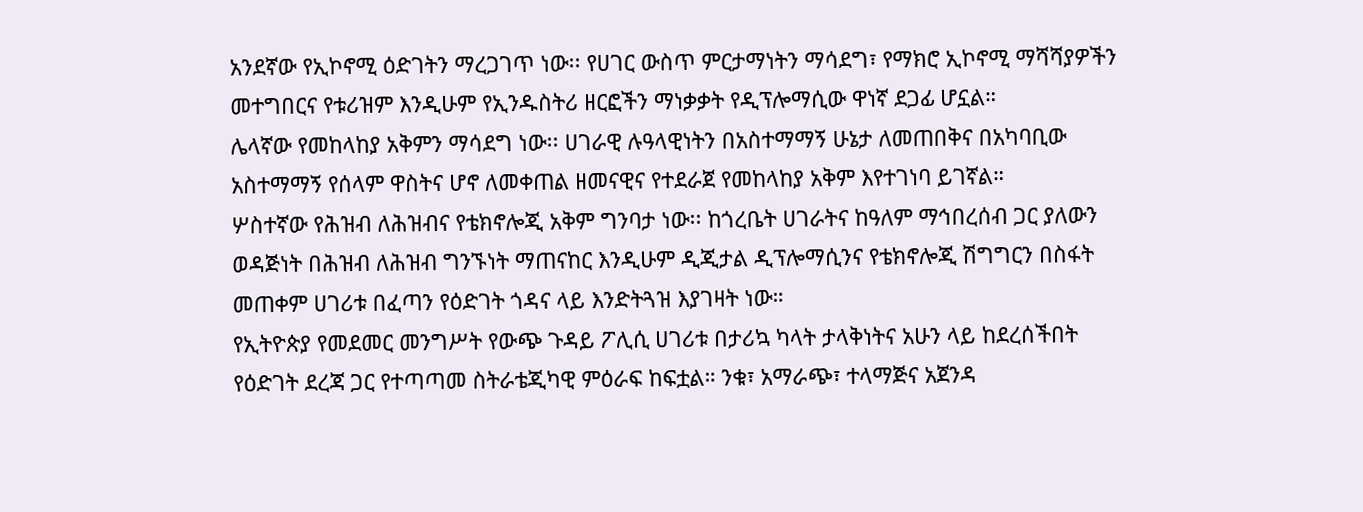አንደኛው የኢኮኖሚ ዕድገትን ማረጋገጥ ነው፡፡ የሀገር ውስጥ ምርታማነትን ማሳደግ፣ የማክሮ ኢኮኖሚ ማሻሻያዎችን መተግበርና የቱሪዝም እንዲሁም የኢንዱስትሪ ዘርፎችን ማነቃቃት የዲፕሎማሲው ዋነኛ ደጋፊ ሆኗል።
ሌላኛው የመከላከያ አቅምን ማሳደግ ነው፡፡ ሀገራዊ ሉዓላዊነትን በአስተማማኝ ሁኔታ ለመጠበቅና በአካባቢው አስተማማኝ የሰላም ዋስትና ሆኖ ለመቀጠል ዘመናዊና የተደራጀ የመከላከያ አቅም እየተገነባ ይገኛል።
ሦስተኛው የሕዝብ ለሕዝብና የቴክኖሎጂ አቅም ግንባታ ነው፡፡ ከጎረቤት ሀገራትና ከዓለም ማኅበረሰብ ጋር ያለውን ወዳጅነት በሕዝብ ለሕዝብ ግንኙነት ማጠናከር እንዲሁም ዲጂታል ዲፕሎማሲንና የቴክኖሎጂ ሽግግርን በስፋት መጠቀም ሀገሪቱ በፈጣን የዕድገት ጎዳና ላይ እንድትጓዝ እያገዛት ነው።
የኢትዮጵያ የመደመር መንግሥት የውጭ ጉዳይ ፖሊሲ ሀገሪቱ በታሪኳ ካላት ታላቅነትና አሁን ላይ ከደረሰችበት የዕድገት ደረጃ ጋር የተጣጣመ ስትራቴጂካዊ ምዕራፍ ከፍቷል። ንቁ፣ አማራጭ፣ ተላማጅና አጀንዳ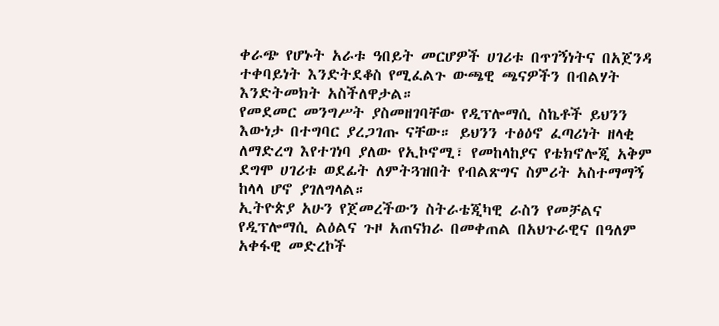ቀራጭ የሆኑት አራቱ ዓበይት መርሆዎች ሀገሪቱ በጥገኝነትና በአጀንዳ ተቀባይነት እንድትደቆስ የሚፈልጉ ውጫዊ ጫናዎችን በብልሃት እንድትመክት አስችለዋታል።
የመደመር መንግሥት ያስመዘገባቸው የዲፕሎማሲ ስኬቶች ይህንን እውነታ በተግባር ያረጋገጡ ናቸው። ይህንን ተፅዕኖ ፈጣሪነት ዘላቂ ለማድረግ እየተገነባ ያለው የኢኮኖሚ፣ የመከላከያና የቴክኖሎጂ አቅም ደግሞ ሀገሪቱ ወደፊት ለምትጓዝበት የብልጽግና ስምሪት አስተማማኝ ከላላ ሆኖ ያገለግላል።
ኢትዮጵያ አሁን የጀመረችውን ስትራቴጂካዊ ራስን የመቻልና የዲፕሎማሲ ልዕልና ጉዞ አጠናክራ በመቀጠል በአህጉራዊና በዓለም አቀፋዊ መድረኮች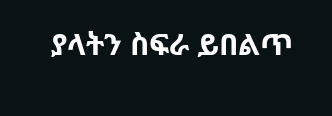ያላትን ስፍራ ይበልጥ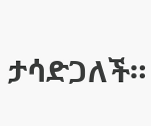ታሳድጋለች።